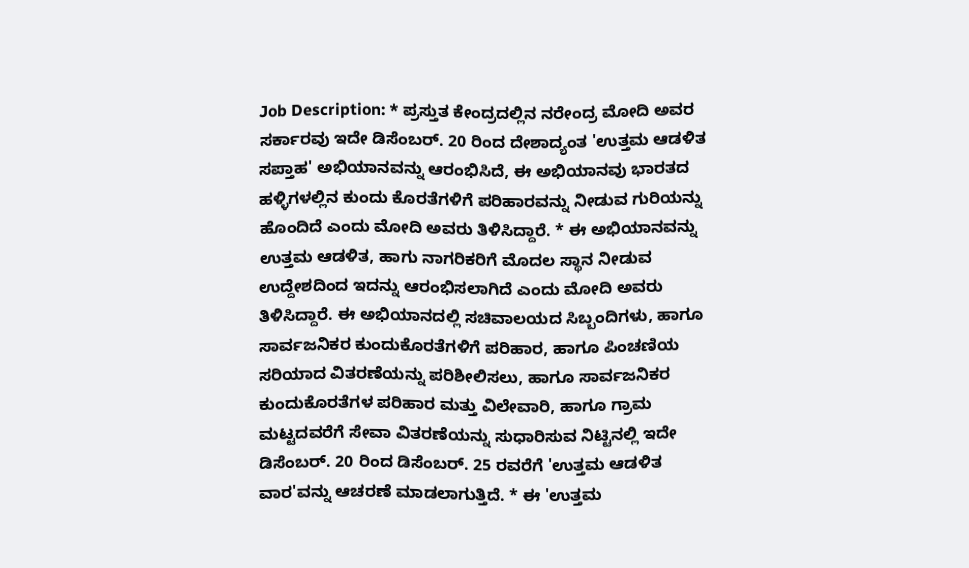Job Description: * ಪ್ರಸ್ತುತ ಕೇಂದ್ರದಲ್ಲಿನ ನರೇಂದ್ರ ಮೋದಿ ಅವರ ಸರ್ಕಾರವು ಇದೇ ಡಿಸೆಂಬರ್. 20 ರಿಂದ ದೇಶಾದ್ಯಂತ 'ಉತ್ತಮ ಆಡಳಿತ ಸಪ್ತಾಹ' ಅಭಿಯಾನವನ್ನು ಆರಂಭಿಸಿದೆ, ಈ ಅಭಿಯಾನವು ಭಾರತದ ಹಳ್ಳಿಗಳಲ್ಲಿನ ಕುಂದು ಕೊರತೆಗಳಿಗೆ ಪರಿಹಾರವನ್ನು ನೀಡುವ ಗುರಿಯನ್ನು ಹೊಂದಿದೆ ಎಂದು ಮೋದಿ ಅವರು ತಿಳಿಸಿದ್ದಾರೆ. * ಈ ಅಭಿಯಾನವನ್ನು ಉತ್ತಮ ಆಡಳಿತ, ಹಾಗು ನಾಗರಿಕರಿಗೆ ಮೊದಲ ಸ್ಥಾನ ನೀಡುವ ಉದ್ದೇಶದಿಂದ ಇದನ್ನು ಆರಂಭಿಸಲಾಗಿದೆ ಎಂದು ಮೋದಿ ಅವರು ತಿಳಿಸಿದ್ದಾರೆ. ಈ ಅಭಿಯಾನದಲ್ಲಿ ಸಚಿವಾಲಯದ ಸಿಬ್ಬಂದಿಗಳು, ಹಾಗೂ ಸಾರ್ವಜನಿಕರ ಕುಂದುಕೊರತೆಗಳಿಗೆ ಪರಿಹಾರ, ಹಾಗೂ ಪಿಂಚಣಿಯ ಸರಿಯಾದ ವಿತರಣೆಯನ್ನು ಪರಿಶೀಲಿಸಲು, ಹಾಗೂ ಸಾರ್ವಜನಿಕರ ಕುಂದುಕೊರತೆಗಳ ಪರಿಹಾರ ಮತ್ತು ವಿಲೇವಾರಿ, ಹಾಗೂ ಗ್ರಾಮ ಮಟ್ಟದವರೆಗೆ ಸೇವಾ ವಿತರಣೆಯನ್ನು ಸುಧಾರಿಸುವ ನಿಟ್ಟಿನಲ್ಲಿ ಇದೇ ಡಿಸೆಂಬರ್. 20 ರಿಂದ ಡಿಸೆಂಬರ್. 25 ರವರೆಗೆ 'ಉತ್ತಮ ಆಡಳಿತ ವಾರ'ವನ್ನು ಆಚರಣೆ ಮಾಡಲಾಗುತ್ತಿದೆ. * ಈ 'ಉತ್ತಮ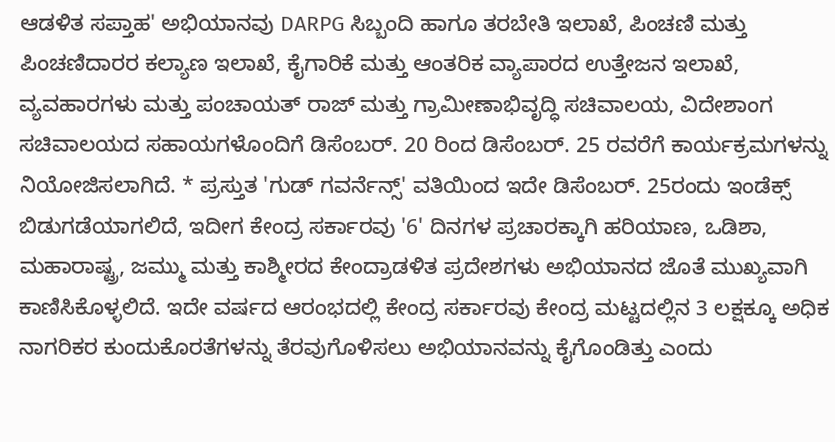ಆಡಳಿತ ಸಪ್ತಾಹ' ಅಭಿಯಾನವು DARPG ಸಿಬ್ಬಂದಿ ಹಾಗೂ ತರಬೇತಿ ಇಲಾಖೆ, ಪಿಂಚಣಿ ಮತ್ತು ಪಿಂಚಣಿದಾರರ ಕಲ್ಯಾಣ ಇಲಾಖೆ, ಕೈಗಾರಿಕೆ ಮತ್ತು ಆಂತರಿಕ ವ್ಯಾಪಾರದ ಉತ್ತೇಜನ ಇಲಾಖೆ, ವ್ಯವಹಾರಗಳು ಮತ್ತು ಪಂಚಾಯತ್ ರಾಜ್ ಮತ್ತು ಗ್ರಾಮೀಣಾಭಿವೃದ್ಧಿ ಸಚಿವಾಲಯ, ವಿದೇಶಾಂಗ ಸಚಿವಾಲಯದ ಸಹಾಯಗಳೊಂದಿಗೆ ಡಿಸೆಂಬರ್. 20 ರಿಂದ ಡಿಸೆಂಬರ್. 25 ರವರೆಗೆ ಕಾರ್ಯಕ್ರಮಗಳನ್ನು ನಿಯೋಜಿಸಲಾಗಿದೆ. * ಪ್ರಸ್ತುತ 'ಗುಡ್ ಗವರ್ನೆನ್ಸ್' ವತಿಯಿಂದ ಇದೇ ಡಿಸೆಂಬರ್. 25ರಂದು ಇಂಡೆಕ್ಸ್ ಬಿಡುಗಡೆಯಾಗಲಿದೆ, ಇದೀಗ ಕೇಂದ್ರ ಸರ್ಕಾರವು '6' ದಿನಗಳ ಪ್ರಚಾರಕ್ಕಾಗಿ ಹರಿಯಾಣ, ಒಡಿಶಾ, ಮಹಾರಾಷ್ಟ್ರ, ಜಮ್ಮು ಮತ್ತು ಕಾಶ್ಮೀರದ ಕೇಂದ್ರಾಡಳಿತ ಪ್ರದೇಶಗಳು ಅಭಿಯಾನದ ಜೊತೆ ಮುಖ್ಯವಾಗಿ ಕಾಣಿಸಿಕೊಳ್ಳಲಿದೆ. ಇದೇ ವರ್ಷದ ಆರಂಭದಲ್ಲಿ ಕೇಂದ್ರ ಸರ್ಕಾರವು ಕೇಂದ್ರ ಮಟ್ಟದಲ್ಲಿನ 3 ಲಕ್ಷಕ್ಕೂ ಅಧಿಕ ನಾಗರಿಕರ ಕುಂದುಕೊರತೆಗಳನ್ನು ತೆರವುಗೊಳಿಸಲು ಅಭಿಯಾನವನ್ನು ಕೈಗೊಂಡಿತ್ತು ಎಂದು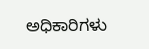ಅಧಿಕಾರಿಗಳು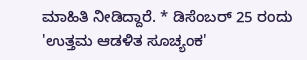ಮಾಹಿತಿ ನೀಡಿದ್ದಾರೆ. * ಡಿಸೆಂಬರ್ 25 ರಂದು 'ಉತ್ತಮ ಆಡಳಿತ ಸೂಚ್ಯಂಕ'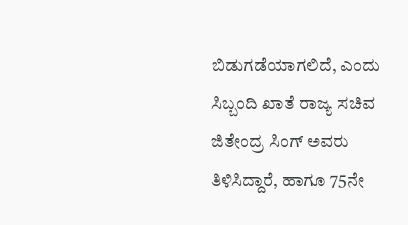ಬಿಡುಗಡೆಯಾಗಲಿದೆ, ಎಂದು ಸಿಬ್ಬಂದಿ ಖಾತೆ ರಾಜ್ಯ ಸಚಿವ ಜಿತೇಂದ್ರ ಸಿಂಗ್ ಅವರು ತಿಳಿಸಿದ್ದಾರೆ, ಹಾಗೂ 75ನೇ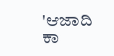'ಆಜಾದಿ ಕಾ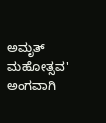ಅಮೃತ್ ಮಹೋತ್ಸವ' ಅಂಗವಾಗಿ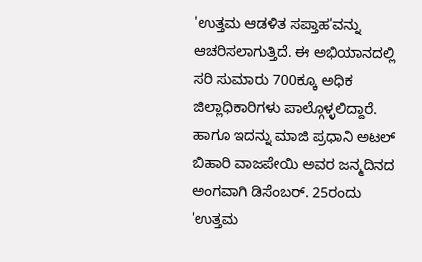'ಉತ್ತಮ ಆಡಳಿತ ಸಪ್ತಾಹ'ವನ್ನು ಆಚರಿಸಲಾಗುತ್ತಿದೆ. ಈ ಅಭಿಯಾನದಲ್ಲಿ ಸರಿ ಸುಮಾರು 700ಕ್ಕೂ ಅಧಿಕ ಜಿಲ್ಲಾಧಿಕಾರಿಗಳು ಪಾಲ್ಗೊಳ್ಳಲಿದ್ದಾರೆ. ಹಾಗೂ ಇದನ್ನು ಮಾಜಿ ಪ್ರಧಾನಿ ಅಟಲ್ ಬಿಹಾರಿ ವಾಜಪೇಯಿ ಅವರ ಜನ್ಮದಿನದ ಅಂಗವಾಗಿ ಡಿಸೆಂಬರ್. 25ರಂದು 'ಉತ್ತಮ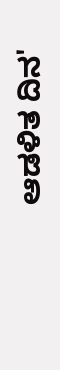ಆಡಳಿತ ದಿನ'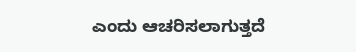ಎಂದು ಆಚರಿಸಲಾಗುತ್ತದೆ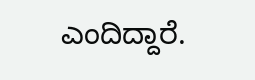ಎಂದಿದ್ದಾರೆ.